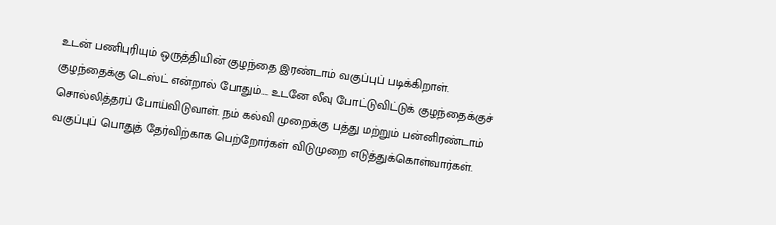உடன் பணிபுரியும் ஒருத்தியின் குழந்தை இரண்டாம் வகுப்புப் படிக்கிறாள். குழந்தைக்கு டெஸ்ட் என்றால் போதும்…. உடனே லீவு போட்டுவிட்டுக் குழந்தைக்குச் சொல்லித்தரப் போய்விடுவாள். நம் கல்வி முறைக்கு பத்து மற்றும் பன்னிரண்டாம் வகுப்புப் பொதுத் தேர்விற்காக பெற்றோர்கள் விடுமுறை எடுத்துக்கொள்வார்கள்.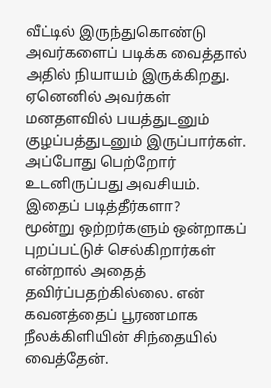வீட்டில் இருந்துகொண்டு அவர்களைப் படிக்க வைத்தால் அதில் நியாயம் இருக்கிறது. ஏனெனில் அவர்கள் மனதளவில் பயத்துடனும் குழப்பத்துடனும் இருப்பார்கள். அப்போது பெற்றோர் உடனிருப்பது அவசியம்.
இதைப் படித்தீர்களா?
மூன்று ஒற்றர்களும் ஒன்றாகப் புறப்பட்டுச் செல்கிறார்கள் என்றால் அதைத் தவிர்ப்பதற்கில்லை. என் கவனத்தைப் பூரணமாக நீலக்கிளியின் சிந்தையில் வைத்தேன்.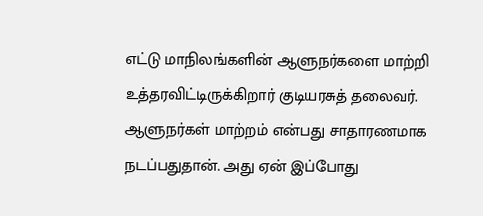எட்டு மாநிலங்களின் ஆளுநர்களை மாற்றி உத்தரவிட்டிருக்கிறார் குடியரசுத் தலைவர். ஆளுநர்கள் மாற்றம் என்பது சாதாரணமாக நடப்பதுதான். அது ஏன் இப்போது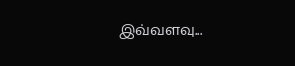இவ்வளவு...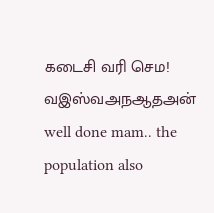கடைசி வரி செம!
வஇஸ்வஅநஆதஅன்
well done mam.. the population also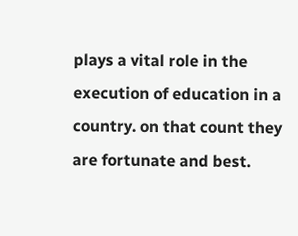plays a vital role in the execution of education in a country. on that count they are fortunate and best.